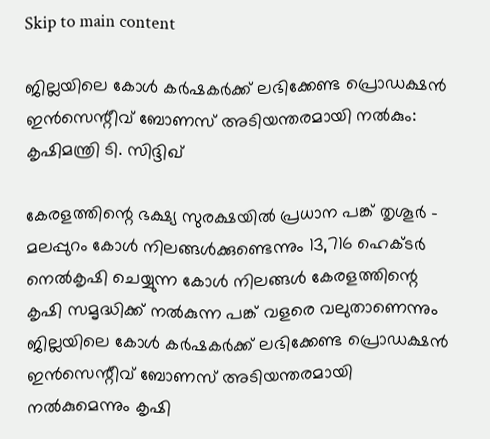Skip to main content

ജില്ലയിലെ കോള്‍ കര്‍ഷകര്‍ക്ക് ലഭിക്കേണ്ട പ്രൊഡക്ഷന്‍ ഇന്‍സെന്റീവ് ബോണസ് അടിയന്തരമായി നല്‍കും: കൃഷിമന്ത്രി ടി. സിദ്ദിഖ്

കേരളത്തിന്റെ ഭക്ഷ്യ സുരക്ഷയില്‍ പ്രധാന പങ്ക് തൃശൂര്‍ - മലപ്പുറം കോള്‍ നിലങ്ങള്‍ക്കുണ്ടെന്നും 13,716 ഹെക്ടര്‍ നെല്‍കൃഷി ചെയ്യുന്ന കോള്‍ നിലങ്ങള്‍ കേരളത്തിന്റെ കൃഷി സമൃദ്ധിക്ക് നല്‍കുന്ന പങ്ക് വളരെ വലുതാണെന്നും ജില്ലയിലെ കോള്‍ കര്‍ഷകര്‍ക്ക് ലഭിക്കേണ്ട പ്രൊഡക്ഷന്‍ ഇന്‍സെന്റീവ് ബോണസ് അടിയന്തരമായി നല്‍കുമെന്നും കൃഷി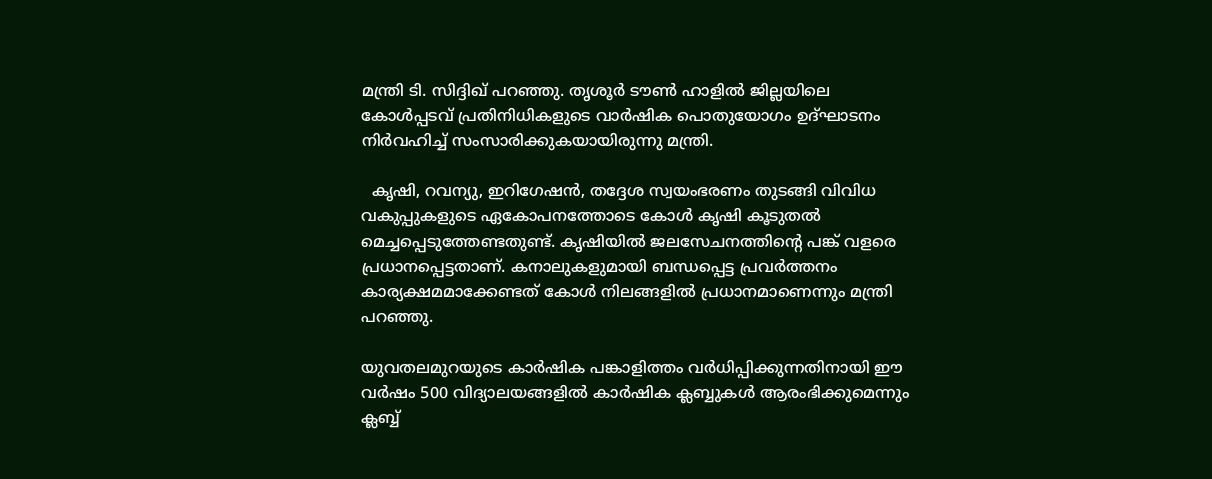മന്ത്രി ടി. സിദ്ദിഖ് പറഞ്ഞു. തൃശൂര്‍ ടൗണ്‍ ഹാളില്‍ ജില്ലയിലെ കോള്‍പ്പടവ് പ്രതിനിധികളുടെ വാര്‍ഷിക പൊതുയോഗം ഉദ്ഘാടനം നിര്‍വഹിച്ച് സംസാരിക്കുകയായിരുന്നു മന്ത്രി.

  കൃഷി, റവന്യു, ഇറിഗേഷന്‍, തദ്ദേശ സ്വയംഭരണം തുടങ്ങി വിവിധ വകുപ്പുകളുടെ ഏകോപനത്തോടെ കോള്‍ കൃഷി കൂടുതല്‍ മെച്ചപ്പെടുത്തേണ്ടതുണ്ട്. കൃഷിയില്‍ ജലസേചനത്തിന്റെ പങ്ക് വളരെ പ്രധാനപ്പെട്ടതാണ്. കനാലുകളുമായി ബന്ധപ്പെട്ട പ്രവര്‍ത്തനം കാര്യക്ഷമമാക്കേണ്ടത് കോള്‍ നിലങ്ങളില്‍ പ്രധാനമാണെന്നും മന്ത്രി പറഞ്ഞു.

യുവതലമുറയുടെ കാര്‍ഷിക പങ്കാളിത്തം വര്‍ധിപ്പിക്കുന്നതിനായി ഈ വര്‍ഷം 500 വിദ്യാലയങ്ങളില്‍ കാര്‍ഷിക ക്ലബ്ബുകള്‍ ആരംഭിക്കുമെന്നും ക്ലബ്ബ്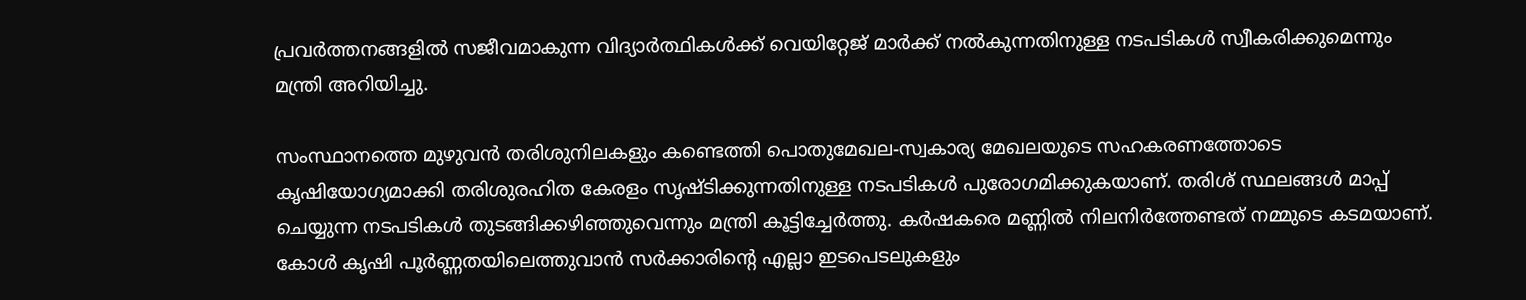പ്രവര്‍ത്തനങ്ങളില്‍ സജീവമാകുന്ന വിദ്യാര്‍ത്ഥികള്‍ക്ക് വെയിറ്റേജ് മാര്‍ക്ക് നല്‍കുന്നതിനുള്ള നടപടികള്‍ സ്വീകരിക്കുമെന്നും മന്ത്രി അറിയിച്ചു.

സംസ്ഥാനത്തെ മുഴുവന്‍ തരിശുനിലകളും കണ്ടെത്തി പൊതുമേഖല-സ്വകാര്യ മേഖലയുടെ സഹകരണത്തോടെ കൃഷിയോഗ്യമാക്കി തരിശുരഹിത കേരളം സൃഷ്ടിക്കുന്നതിനുള്ള നടപടികള്‍ പുരോഗമിക്കുകയാണ്. തരിശ് സ്ഥലങ്ങള്‍ മാപ്പ് ചെയ്യുന്ന നടപടികള്‍ തുടങ്ങിക്കഴിഞ്ഞുവെന്നും മന്ത്രി കൂട്ടിച്ചേര്‍ത്തു. കര്‍ഷകരെ മണ്ണില്‍ നിലനിര്‍ത്തേണ്ടത് നമ്മുടെ കടമയാണ്. കോള്‍ കൃഷി പൂര്‍ണ്ണതയിലെത്തുവാന്‍ സര്‍ക്കാരിന്റെ എല്ലാ ഇടപെടലുകളും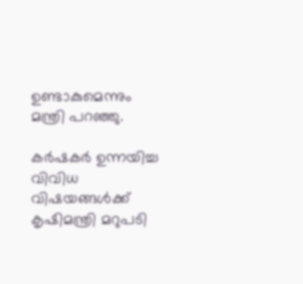ഉണ്ടാകുമെന്നും മന്ത്രി പറഞ്ഞു.

കര്‍ഷകര്‍ ഉന്നയിച്ച വിവിധ വിഷയങ്ങള്‍ക്ക് കൃഷിമന്ത്രി മറുപടി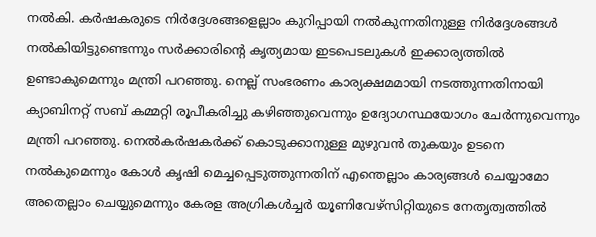നല്‍കി. കര്‍ഷകരുടെ നിര്‍ദ്ദേശങ്ങളെല്ലാം കുറിപ്പായി നല്‍കുന്നതിനുള്ള നിര്‍ദ്ദേശങ്ങള്‍ നല്‍കിയിട്ടുണ്ടെന്നും സര്‍ക്കാരിന്റെ കൃത്യമായ ഇടപെടലുകള്‍ ഇക്കാര്യത്തില്‍ ഉണ്ടാകുമെന്നും മന്ത്രി പറഞ്ഞു. നെല്ല് സംഭരണം കാര്യക്ഷമമായി നടത്തുന്നതിനായി ക്യാബിനറ്റ് സബ് കമ്മറ്റി രൂപീകരിച്ചു കഴിഞ്ഞുവെന്നും ഉദ്യോഗസ്ഥയോഗം ചേര്‍ന്നുവെന്നും മന്ത്രി പറഞ്ഞു. നെല്‍കര്‍ഷകര്‍ക്ക് കൊടുക്കാനുള്ള മുഴുവന്‍ തുകയും ഉടനെ നല്‍കുമെന്നും കോള്‍ കൃഷി മെച്ചപ്പെടുത്തുന്നതിന് എന്തെല്ലാം കാര്യങ്ങള്‍ ചെയ്യാമോ അതെല്ലാം ചെയ്യുമെന്നും കേരള അഗ്രികള്‍ച്ചര്‍ യൂണിവേഴ്‌സിറ്റിയുടെ നേതൃത്വത്തില്‍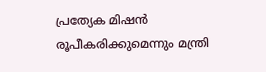പ്രത്യേക മിഷന്‍ രൂപീകരിക്കുമെന്നും മന്ത്രി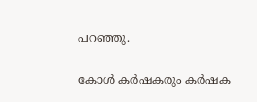പറഞ്ഞു.

കോള്‍ കര്‍ഷകരും കര്‍ഷക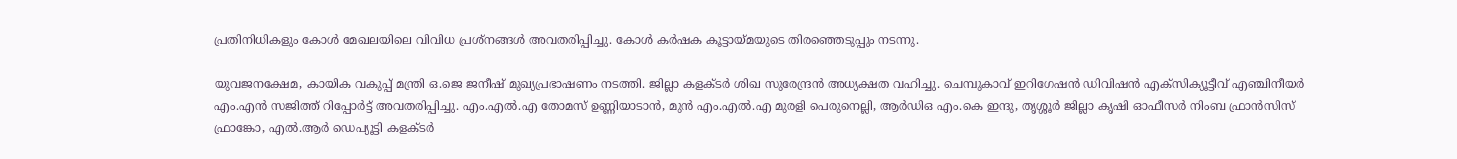പ്രതിനിധികളും കോള്‍ മേഖലയിലെ വിവിധ പ്രശ്‌നങ്ങള്‍ അവതരിപ്പിച്ചു. കോള്‍ കര്‍ഷക കൂട്ടായ്മയുടെ തിരഞ്ഞെടുപ്പും നടന്നു.

യുവജനക്ഷേമ, കായിക വകുപ്പ് മന്ത്രി ഒ.ജെ ജനീഷ് മുഖ്യപ്രഭാഷണം നടത്തി. ജില്ലാ കളക്ടര്‍ ശിഖ സുരേന്ദ്രന്‍ അധ്യക്ഷത വഹിച്ചു. ചെമ്പുകാവ് ഇറിഗേഷന്‍ ഡിവിഷന്‍ എക്‌സിക്യൂട്ടീവ് എഞ്ചിനീയര്‍ എം.എന്‍ സജിത്ത് റിപ്പോര്‍ട്ട് അവതരിപ്പിച്ചു. എം.എല്‍.എ തോമസ് ഉണ്ണിയാടാന്‍, മുന്‍ എം.എല്‍.എ മുരളി പെരുനെല്ലി, ആര്‍ഡിഒ എം.കെ ഇന്ദു, തൃശ്ശൂര്‍ ജില്ലാ കൃഷി ഓഫീസര്‍ നിംബ ഫ്രാന്‍സിസ് ഫ്രാങ്കോ, എല്‍.ആര്‍ ഡെപ്യൂട്ടി കളക്ടര്‍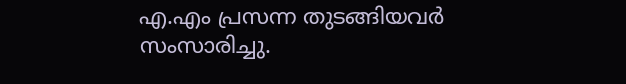എ.എം പ്രസന്ന തുടങ്ങിയവര്‍ സംസാരിച്ചു.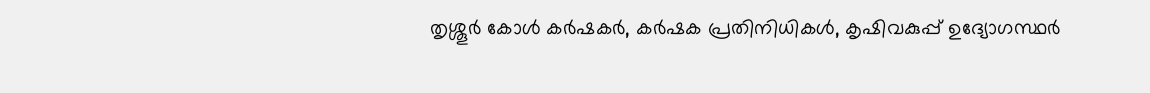തൃശ്ശൂര്‍ കോള്‍ കര്‍ഷകര്‍, കര്‍ഷക പ്രതിനിധികള്‍, കൃഷിവകുപ്പ് ഉദ്യോഗസ്ഥര്‍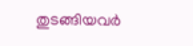തുടങ്ങിയവര്‍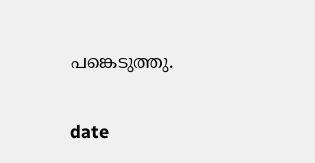പങ്കെടുത്തു.

date